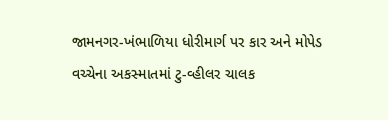જામનગર-ખંભાળિયા ધોરીમાર્ગ પર કાર અને મોપેડ વચ્ચેના અકસ્માતમાં ટુ-વ્હીલર ચાલક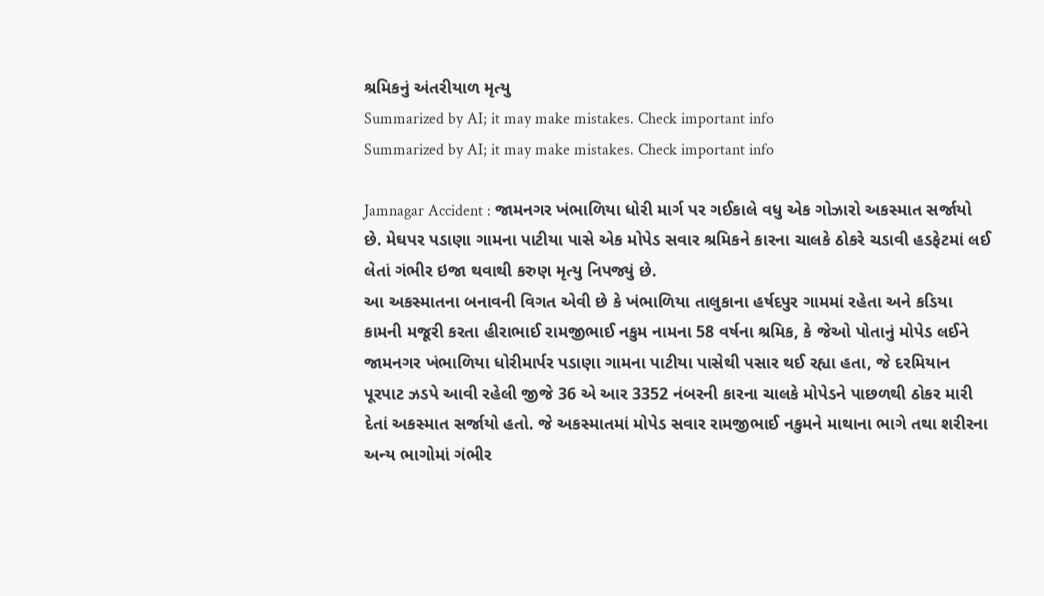શ્રમિકનું અંતરીયાળ મૃત્યુ
Summarized by AI; it may make mistakes. Check important info
Summarized by AI; it may make mistakes. Check important info

Jamnagar Accident : જામનગર ખંભાળિયા ધોરી માર્ગ પર ગઈકાલે વધુ એક ગોઝારો અકસ્માત સર્જાયો છે. મેઘપર પડાણા ગામના પાટીયા પાસે એક મોપેડ સવાર શ્રમિકને કારના ચાલકે ઠોકરે ચડાવી હડફેટમાં લઈ લેતાં ગંભીર ઇજા થવાથી કરુણ મૃત્યુ નિપજ્યું છે.
આ અકસ્માતના બનાવની વિગત એવી છે કે ખંભાળિયા તાલુકાના હર્ષદપુર ગામમાં રહેતા અને કડિયા કામની મજૂરી કરતા હીરાભાઈ રામજીભાઈ નકુમ નામના 58 વર્ષના શ્રમિક, કે જેઓ પોતાનું મોપેડ લઈને જામનગર ખંભાળિયા ધોરીમાર્પર પડાણા ગામના પાટીયા પાસેથી પસાર થઈ રહ્યા હતા, જે દરમિયાન પૂરપાટ ઝડપે આવી રહેલી જીજે 36 એ આર 3352 નંબરની કારના ચાલકે મોપેડને પાછળથી ઠોકર મારી દેતાં અકસ્માત સર્જાયો હતો. જે અકસ્માતમાં મોપેડ સવાર રામજીભાઈ નકુમને માથાના ભાગે તથા શરીરના અન્ય ભાગોમાં ગંભીર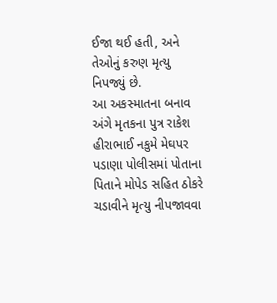ઈજા થઈ હતી, અને તેઓનું કરુણ મૃત્યુ નિપજ્યું છે.
આ અકસ્માતના બનાવ અંગે મૃતકના પુત્ર રાકેશ હીરાભાઈ નકુમે મેઘપર પડાણા પોલીસમાં પોતાના પિતાને મોપેડ સહિત ઠોકરે ચડાવીને મૃત્યુ નીપજાવવા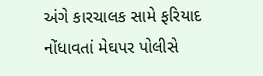અંગે કારચાલક સામે ફરિયાદ નોંધાવતાં મેઘપર પોલીસે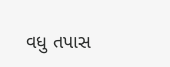વધુ તપાસ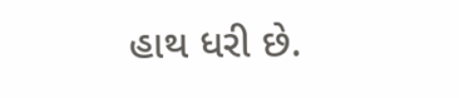હાથ ધરી છે.